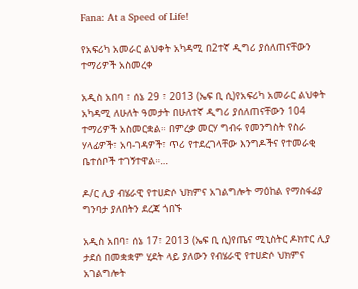Fana: At a Speed of Life!

የአፍሪካ አመራር ልህቀት አካዳሚ በ2ተኛ ዲግሪ ያሰለጠናቸውን ተማሪዎች አስመረቀ

አዲስ አበባ ፣ ሰኔ 29 ፣ 2013 (ኤፍ ቢ ሲ)የአፍሪካ አመራር ልህቀት አካዳሚ ለሁለት ዓመታት በሁለተኛ ዲግሪ ያሰለጠናቸውን 104 ተማሪዎች አስመርቋል። በምረቃ መርሃ ግብሩ የመንግስት የስራ ሃላፊዎች፣ አባ-ገዳዎች፣ ጥሪ የተደረገላቸው እንግዶችና የተመራቂ ቤተሰቦች ተገኝተዋል።…

ዶ/ር ሊያ ብሄራዊ የተሀድሶ ህክምና አገልግሎት ማዕከል የማስፋፊያ ግንባታ ያለበትን ደረጃ ጎበኙ

አዲስ አበባ፣ ሰኔ 17፣ 2013 (ኤፍ ቢ ሲ)የጤና ሚኒስትር ዶክተር ሊያ ታደሰ በመቋቋም ሂደት ላይ ያለውን የብሄራዊ የተሀድሶ ህክምና አገልግሎት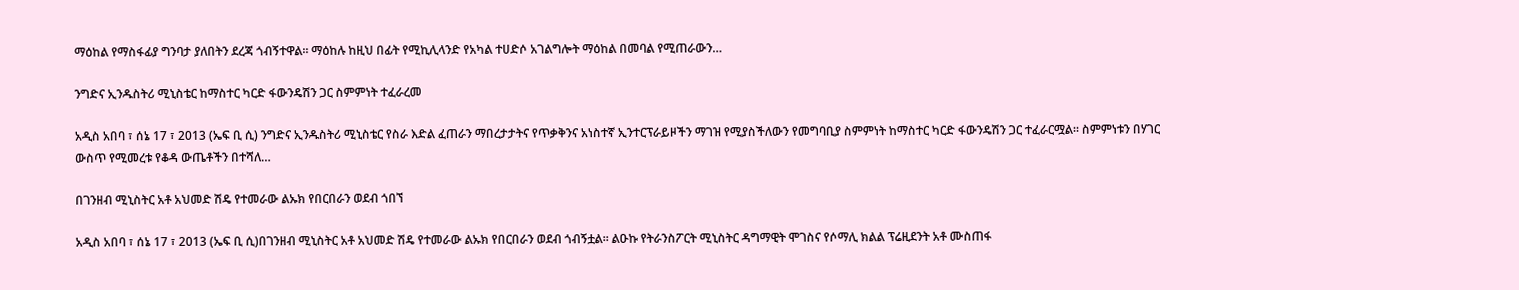ማዕከል የማስፋፊያ ግንባታ ያለበትን ደረጃ ጎብኝተዋል፡፡ ማዕከሉ ከዚህ በፊት የሚኪሊላንድ የአካል ተሀድሶ አገልግሎት ማዕከል በመባል የሚጠራውን…

ንግድና ኢንዱስትሪ ሚኒስቴር ከማስተር ካርድ ፋውንዴሽን ጋር ስምምነት ተፈራረመ

አዲስ አበባ ፣ ሰኔ 17 ፣ 2013 (ኤፍ ቢ ሲ) ንግድና ኢንዱስትሪ ሚኒስቴር የስራ እድል ፈጠራን ማበረታታትና የጥቃቅንና አነስተኛ ኢንተርፕራይዞችን ማገዝ የሚያስችለውን የመግባቢያ ስምምነት ከማስተር ካርድ ፋውንዴሽን ጋር ተፈራርሟል። ስምምነቱን በሃገር ውስጥ የሚመረቱ የቆዳ ውጤቶችን በተሻለ…

በገንዘብ ሚኒስትር አቶ አህመድ ሽዴ የተመራው ልኡክ የበርበራን ወደብ ጎበኘ

አዲስ አበባ ፣ ሰኔ 17 ፣ 2013 (ኤፍ ቢ ሲ)በገንዘብ ሚኒስትር አቶ አህመድ ሽዴ የተመራው ልኡክ የበርበራን ወደብ ጎብኝቷል፡፡ ልዑኩ የትራንስፖርት ሚኒስትር ዳግማዊት ሞገስና የሶማሊ ክልል ፕሬዚደንት አቶ ሙስጠፋ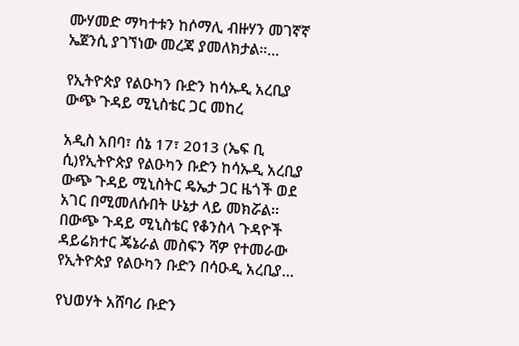ሙሃመድ ማካተቱን ከሶማሊ ብዙሃን መገኛኛ ኤጀንሲ ያገኘነው መረጃ ያመለክታል።…

የኢትዮጵያ የልዑካን ቡድን ከሳኡዲ አረቢያ ውጭ ጉዳይ ሚኒስቴር ጋር መከረ

አዲስ አበባ፣ ሰኔ 17፣ 2013 (ኤፍ ቢ ሲ)የኢትዮጵያ የልዑካን ቡድን ከሳኡዲ አረቢያ ውጭ ጉዳይ ሚኒስትር ዴኤታ ጋር ዜጎች ወደ አገር በሚመለሱበት ሁኔታ ላይ መክሯል፡፡ በውጭ ጉዳይ ሚኒስቴር የቆንስላ ጉዳዮች ዳይሬክተር ጄኔራል መስፍን ሻዎ የተመራው የኢትዮጵያ የልዑካን ቡድን በሳዑዲ አረቢያ…

የህወሃት አሸባሪ ቡድን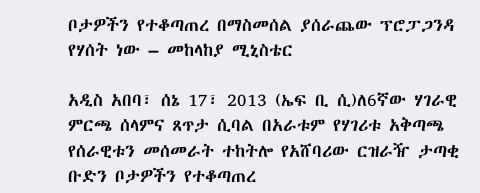ቦታዎችን የተቆጣጠረ በማስመሰል ያሰራጨው ፕሮፓጋንዳ የሃሰት ነው – መከላከያ ሚኒስቴር

አዲስ አበባ፣ ሰኔ 17፣ 2013 (ኤፍ ቢ ሲ)ለ6ኛው ሃገራዊ ምርጫ ሰላምና ጸጥታ ሲባል በአራቱም የሃገሪቱ አቅጣጫ የሰራዊቱን መሰመራት ተከትሎ የአሸባሪው ርዝራዥ ታጣቂ ቡድን ቦታዎችን የተቆጣጠረ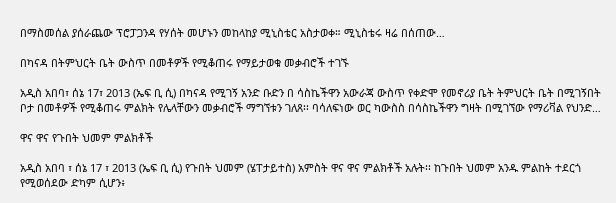በማስመሰል ያሰራጨው ፕሮፓጋንዳ የሃሰት መሆኑን መከላከያ ሚኒስቴር አስታወቀ። ሚኒስቴሩ ዛሬ በሰጠው…

በካናዳ በትምህርት ቤት ውስጥ በመቶዎች የሚቆጠሩ የማይታወቁ መቃብሮች ተገኙ

አዲስ አበባ፣ ሰኔ 17፣ 2013 (ኤፍ ቢ ሲ) በካናዳ የሚገኝ አንድ ቡድን በ ሳስኬችዋን አውራጃ ውስጥ የቀድሞ የመኖሪያ ቤት ትምህርት ቤት በሚገኝበት ቦታ በመቶዎች የሚቆጠሩ ምልክት የሌላቸውን መቃብሮች ማግኘቱን ገለጸ፡፡ ባሳለፍነው ወር ካውስስ በሳስኬችዋን ግዛት በሚገኘው የማሪቫል የህንድ…

ዋና ዋና የጉበት ህመም ምልክቶች

አዲስ አበባ ፣ ሰኔ 17 ፣ 2013 (ኤፍ ቢ ሲ) የጉበት ህመም (ሄፐታይተስ) አምስት ዋና ዋና ምልክቶች አሉት፡፡ ከጉበት ህመም አንዱ ምልከት ተደርጎ የሚወሰደው ድካም ሲሆን፥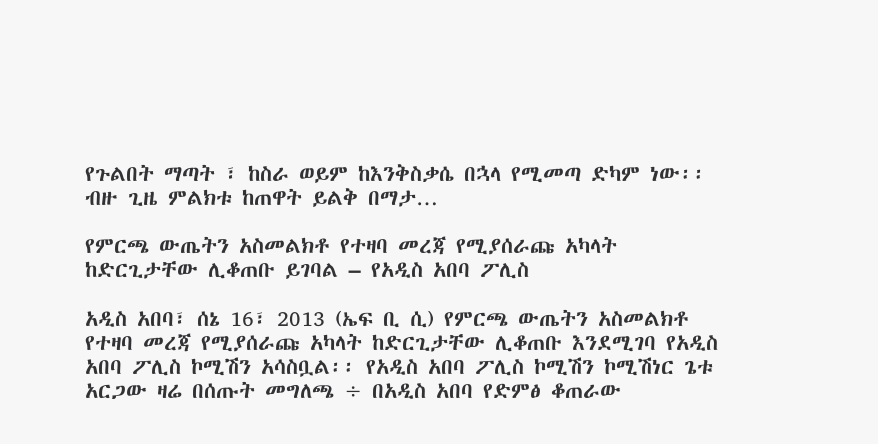የጉልበት ማጣት ፣ ከስራ ወይም ከእንቅስቃሴ በኋላ የሚመጣ ድካም ነው፡፡ ብዙ ጊዜ ምልክቱ ከጠዋት ይልቅ በማታ…

የምርጫ ውጤትን አስመልክቶ የተዛባ መረጃ የሚያሰራጩ አካላት ከድርጊታቸው ሊቆጠቡ ይገባል – የአዲስ አበባ ፖሊስ

አዲስ አበባ፣ ሰኔ 16፣ 2013 (ኤፍ ቢ ሲ) የምርጫ ውጤትን አስመልክቶ የተዛባ መረጃ የሚያሰራጩ አካላት ከድርጊታቸው ሊቆጠቡ እንደሚገባ የአዲስ አበባ ፖሊስ ኮሚሽን አሳስቧል፡፡ የአዲስ አበባ ፖሊስ ኮሚሽን ኮሚሽነር ጌቱ አርጋው ዛሬ በሰጡት መግለጫ ÷ በአዲስ አበባ የድምፅ ቆጠራው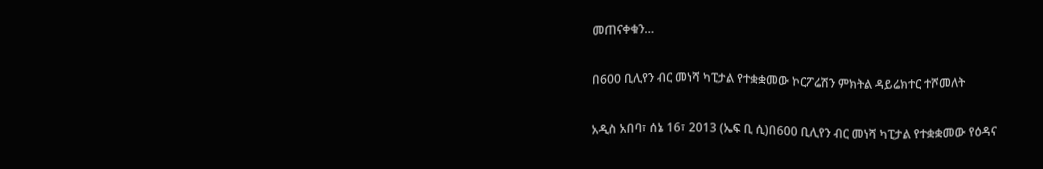መጠናቀቁን…

በ600 ቢሊየን ብር መነሻ ካፒታል የተቋቋመው ኮርፖሬሽን ምክትል ዳይሬክተር ተሾመለት

አዲስ አበባ፣ ሰኔ 16፣ 2013 (ኤፍ ቢ ሲ)በ600 ቢሊየን ብር መነሻ ካፒታል የተቋቋመው የዕዳና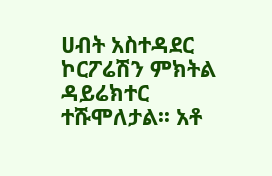ሀብት አስተዳደር ኮርፖሬሽን ምክትል ዳይሬክተር ተሹሞለታል፡፡ አቶ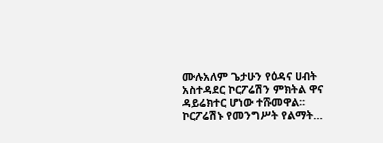ሙሉአለም ጌታሁን የዕዳና ሀብት አስተዳደር ኮርፖሬሽን ምክትል ዋና ዳይሬክተር ሆነው ተሹመዋል፡፡ ኮርፖሬሽኑ የመንግሥት የልማት…